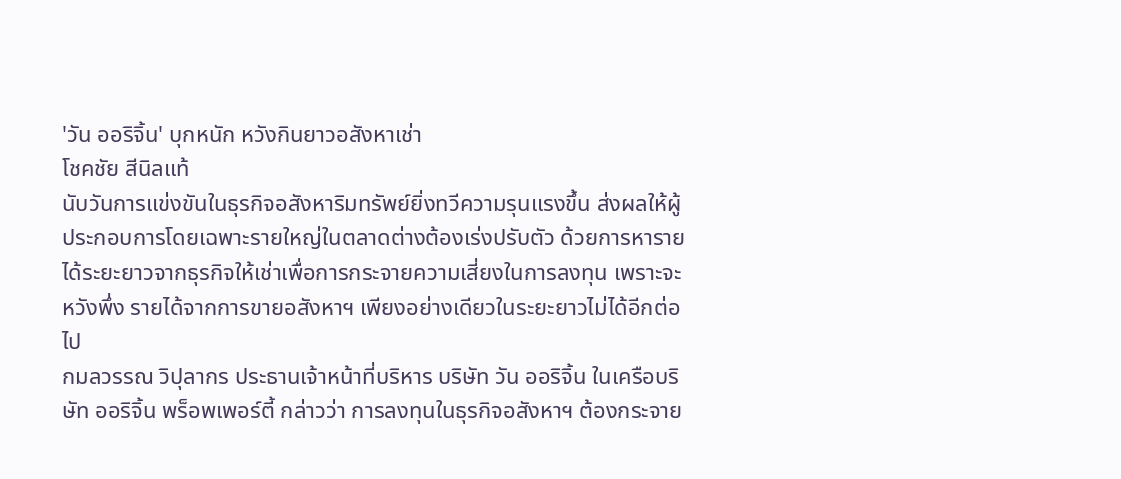'วัน ออริจิ้น' บุกหนัก หวังกินยาวอสังหาเช่า
โชคชัย สีนิลแท้
นับวันการแข่งขันในธุรกิจอสังหาริมทรัพย์ยิ่งทวีความรุนแรงขึ้น ส่งผลให้ผู้ประกอบการโดยเฉพาะรายใหญ่ในตลาดต่างต้องเร่งปรับตัว ด้วยการหารายได้ระยะยาวจากธุรกิจให้เช่าเพื่อการกระจายความเสี่ยงในการลงทุน เพราะจะหวังพึ่ง รายได้จากการขายอสังหาฯ เพียงอย่างเดียวในระยะยาวไม่ได้อีกต่อไป
กมลวรรณ วิปุลากร ประธานเจ้าหน้าที่บริหาร บริษัท วัน ออริจิ้น ในเครือบริษัท ออริจิ้น พร็อพเพอร์ตี้ กล่าวว่า การลงทุนในธุรกิจอสังหาฯ ต้องกระจาย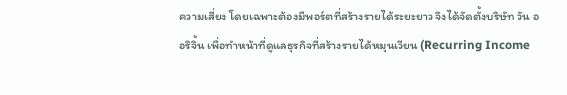ความเสี่ยง โดยเฉพาะต้องมีพอร์ตที่สร้างรายได้ระยะยาว จึงได้จัดตั้งบริษัท วัน ออริจิ้น เพื่อทำหน้าที่ดูแลธุรกิจที่สร้างรายได้หมุนเวียน (Recurring Income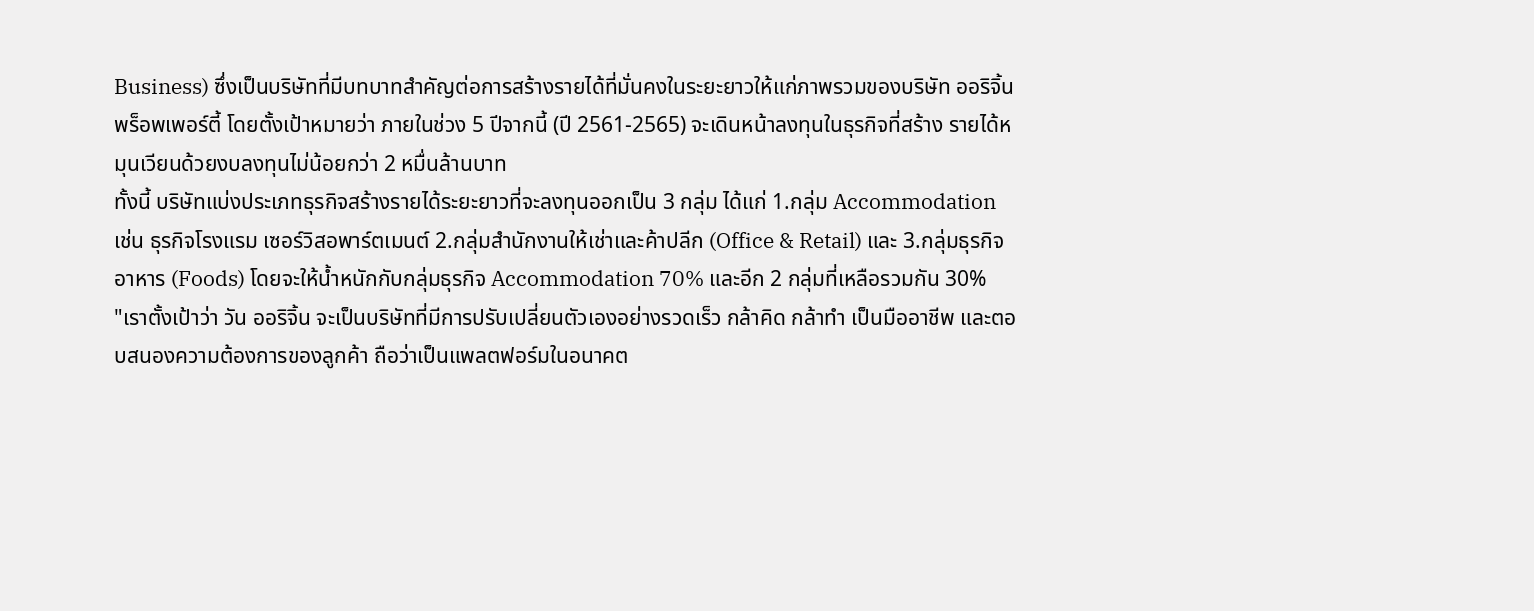Business) ซึ่งเป็นบริษัทที่มีบทบาทสำคัญต่อการสร้างรายได้ที่มั่นคงในระยะยาวให้แก่ภาพรวมของบริษัท ออริจิ้น พร็อพเพอร์ตี้ โดยตั้งเป้าหมายว่า ภายในช่วง 5 ปีจากนี้ (ปี 2561-2565) จะเดินหน้าลงทุนในธุรกิจที่สร้าง รายได้หมุนเวียนด้วยงบลงทุนไม่น้อยกว่า 2 หมื่นล้านบาท
ทั้งนี้ บริษัทแบ่งประเภทธุรกิจสร้างรายได้ระยะยาวที่จะลงทุนออกเป็น 3 กลุ่ม ได้แก่ 1.กลุ่ม Accommodation เช่น ธุรกิจโรงแรม เซอร์วิสอพาร์ตเมนต์ 2.กลุ่มสำนักงานให้เช่าและค้าปลีก (Office & Retail) และ 3.กลุ่มธุรกิจอาหาร (Foods) โดยจะให้น้ำหนักกับกลุ่มธุรกิจ Accommodation 70% และอีก 2 กลุ่มที่เหลือรวมกัน 30%
"เราตั้งเป้าว่า วัน ออริจิ้น จะเป็นบริษัทที่มีการปรับเปลี่ยนตัวเองอย่างรวดเร็ว กล้าคิด กล้าทำ เป็นมืออาชีพ และตอบสนองความต้องการของลูกค้า ถือว่าเป็นแพลตฟอร์มในอนาคต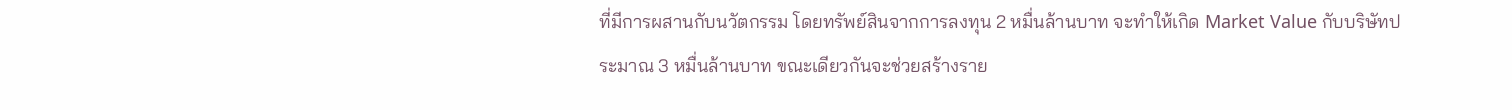ที่มีการผสานกับนวัตกรรม โดยทรัพย์สินจากการลงทุน 2 หมื่นล้านบาท จะทำให้เกิด Market Value กับบริษัทประมาณ 3 หมื่นล้านบาท ขณะเดียวกันจะช่วยสร้างราย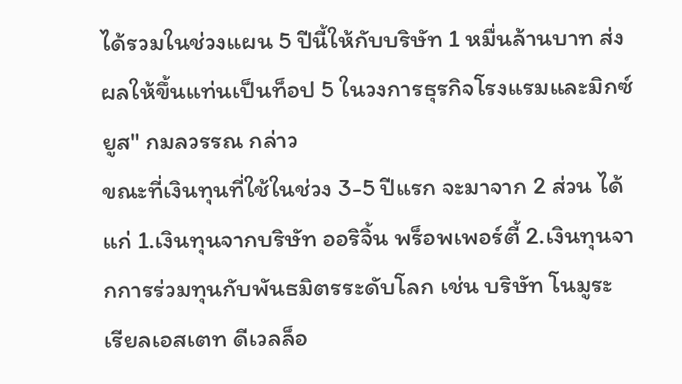ได้รวมในช่วงแผน 5 ปีนี้ให้กับบริษัท 1 หมื่นล้านบาท ส่งผลให้ขึ้นแท่นเป็นท็อป 5 ในวงการธุรกิจโรงแรมและมิกซ์ยูส" กมลวรรณ กล่าว
ขณะที่เงินทุนที่ใช้ในช่วง 3-5 ปีแรก จะมาจาก 2 ส่วน ได้แก่ 1.เงินทุนจากบริษัท ออริจิ้น พร็อพเพอร์ตี้ 2.เงินทุนจากการร่วมทุนกับพันธมิตรระดับโลก เช่น บริษัท โนมูระ เรียลเอสเตท ดีเวลล็อ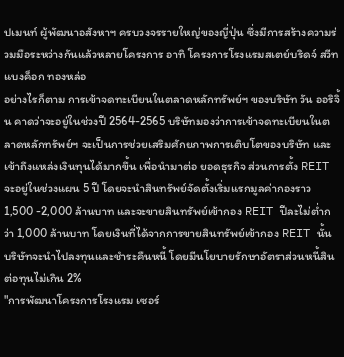ปเมนท์ ผู้พัฒนาอสังหาฯ ครบวงจรรายใหญ่ของญี่ปุ่น ซึ่งมีการสร้างความร่วมมือระหว่างกันแล้วหลายโครงการ อาทิ โครงการโรงแรมสเตย์บริดจ์ สวีท แบงค็อก ทองหล่อ
อย่างไรก็ตาม การเข้าจดทะเบียนในตลาดหลักทรัพย์ฯ ของบริษัท วัน ออริจิ้น คาดว่าจะอยู่ในช่วงปี 2564-2565 บริษัทมองว่าการเข้าจดทะเบียนในตลาดหลักทรัพย์ฯ จะเป็นการช่วยเสริมศักยภาพการเติบโตของบริษัท และเข้าถึงแหล่งเงินทุนได้มากขึ้น เพื่อนำมาต่อ ยอดธุรกิจ ส่วนการตั้ง REIT จะอยู่ในช่วงแผน 5 ปี โดยจะนำสินทรัพย์จัดตั้งเริ่มแรกมูลค่ากองราว 1,500 -2,000 ล้านบาท และจะขายสินทรัพย์เข้ากอง REIT ปีละไม่ต่ำกว่า 1,000 ล้านบาท โดยเงินที่ได้จากการขายสินทรัพย์เข้ากอง REIT นั้น บริษัทจะนำไปลงทุนและชำระคืนหนี้ โดยมีนโยบายรักษาอัตราส่วนหนี้สินต่อทุนไม่เกิน 2%
"การพัฒนาโครงการโรงแรม เซอร์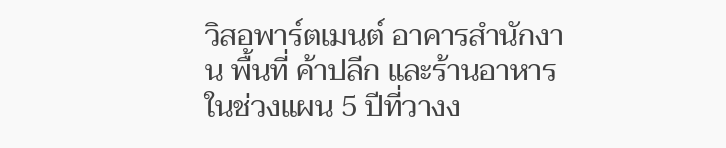วิสอพาร์ตเมนต์ อาคารสำนักงาน พื้นที่ ค้าปลีก และร้านอาหาร ในช่วงแผน 5 ปีที่วางง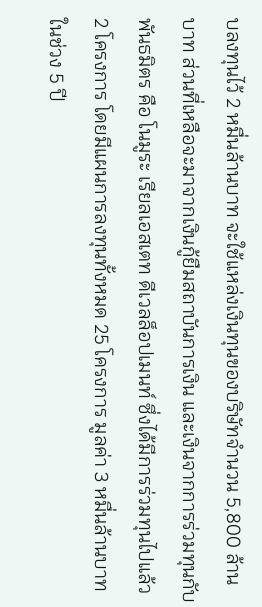บลงทุนไว้ 2 หมื่นล้านบาท จะใช้แหล่งเงินทุนของบริษัทจำนวน 5,800 ล้านบาท ส่วนที่เหลือจะมาจากเงินกู้ยืมสถาบันการเงิน และเงินจากการร่วมทุนกับพันธมิตร คือ โนมูระ เรียลเอสเตท ดีเวลล็อปเมนท์ ซึ่งได้มีการร่วมทุนไปแล้ว 2 โครงการ โดยมีแผนการลงทุนทั้งหมด 25 โครงการ มูลค่า 3 หมื่นล้านบาท ในช่วง 5 ปี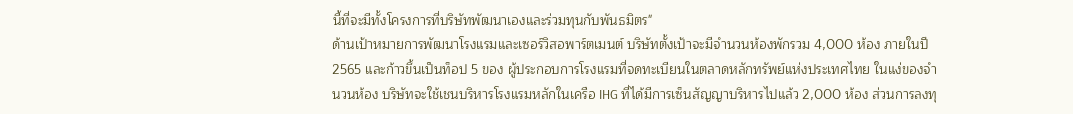นี้ที่จะมีทั้งโครงการที่บริษัทพัฒนาเองและร่วมทุนกับพันธมิตร"
ด้านเป้าหมายการพัฒนาโรงแรมและเซอร์วิสอพาร์ตเมนต์ บริษัทตั้งเป้าจะมีจำนวนห้องพักรวม 4,000 ห้อง ภายในปี 2565 และก้าวขึ้นเป็นท็อป 5 ของ ผู้ประกอบการโรงแรมที่จดทะเบียนในตลาดหลักทรัพย์แห่งประเทศไทย ในแง่ของจำนวนห้อง บริษัทจะใช้เชนบริหารโรงแรมหลักในเครือ IHG ที่ได้มีการเซ็นสัญญาบริหารไปแล้ว 2,000 ห้อง ส่วนการลงทุ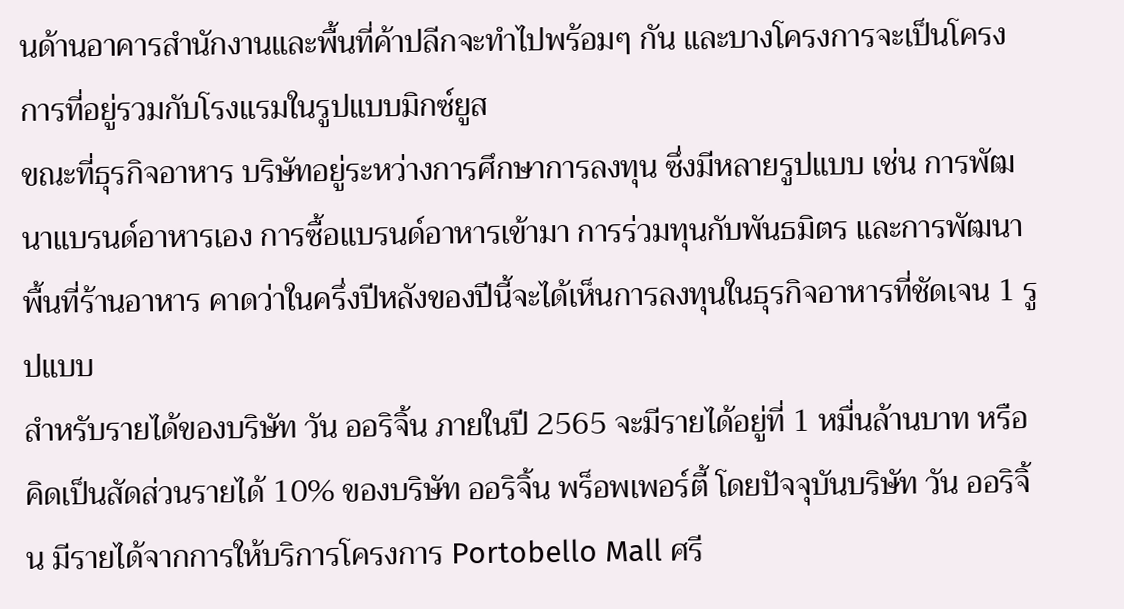นด้านอาคารสำนักงานและพื้นที่ค้าปลีกจะทำไปพร้อมๆ กัน และบางโครงการจะเป็นโครงการที่อยู่รวมกับโรงแรมในรูปแบบมิกซ์ยูส
ขณะที่ธุรกิจอาหาร บริษัทอยู่ระหว่างการศึกษาการลงทุน ซึ่งมีหลายรูปแบบ เช่น การพัฒนาแบรนด์อาหารเอง การซื้อแบรนด์อาหารเข้ามา การร่วมทุนกับพันธมิตร และการพัฒนาพื้นที่ร้านอาหาร คาดว่าในครึ่งปีหลังของปีนี้จะได้เห็นการลงทุนในธุรกิจอาหารที่ชัดเจน 1 รูปแบบ
สำหรับรายได้ของบริษัท วัน ออริจิ้น ภายในปี 2565 จะมีรายได้อยู่ที่ 1 หมื่นล้านบาท หรือคิดเป็นสัดส่วนรายได้ 10% ของบริษัท ออริจิ้น พร็อพเพอร์ตี้ โดยปัจจุบันบริษัท วัน ออริจิ้น มีรายได้จากการให้บริการโครงการ Portobello Mall ศรี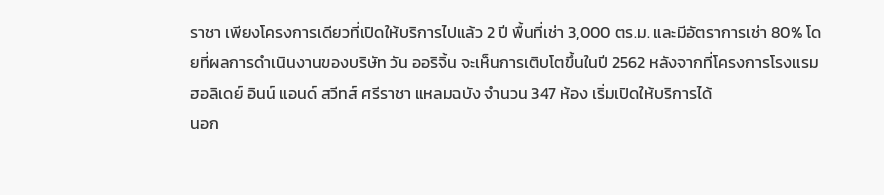ราชา เพียงโครงการเดียวที่เปิดให้บริการไปแล้ว 2 ปี พื้นที่เช่า 3,000 ตร.ม. และมีอัตราการเช่า 80% โดยที่ผลการดำเนินงานของบริษัท วัน ออริจิ้น จะเห็นการเติบโตขึ้นในปี 2562 หลังจากที่โครงการโรงแรม ฮอลิเดย์ อินน์ แอนด์ สวีทส์ ศรีราชา แหลมฉบัง จำนวน 347 ห้อง เริ่มเปิดให้บริการได้
นอก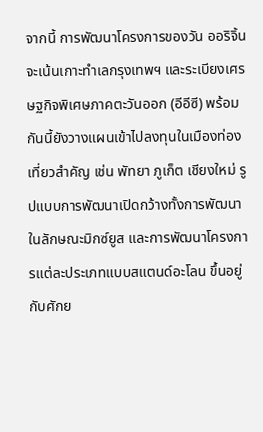จากนี้ การพัฒนาโครงการของวัน ออริจิ้น จะเน้นเกาะทำเลกรุงเทพฯ และระเบียงเศรษฐกิจพิเศษภาคตะวันออก (อีอีซี) พร้อมกันนี้ยังวางแผนเข้าไปลงทุนในเมืองท่องเที่ยวสำคัญ เช่น พัทยา ภูเก็ต เชียงใหม่ รูปแบบการพัฒนาเปิดกว้างทั้งการพัฒนาในลักษณะมิกซ์ยูส และการพัฒนาโครงการแต่ละประเภทแบบสแตนด์อะโลน ขึ้นอยู่กับศักย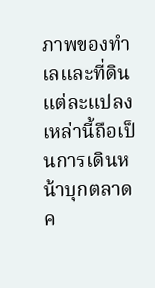ภาพของทำเลและที่ดินแต่ละแปลง เหล่านี้ถือเป็นการเดินหน้าบุกตลาดค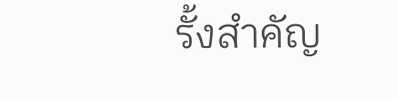รั้งสำคัญ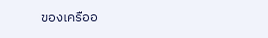ของเครืออ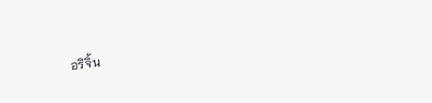อริจิ้น